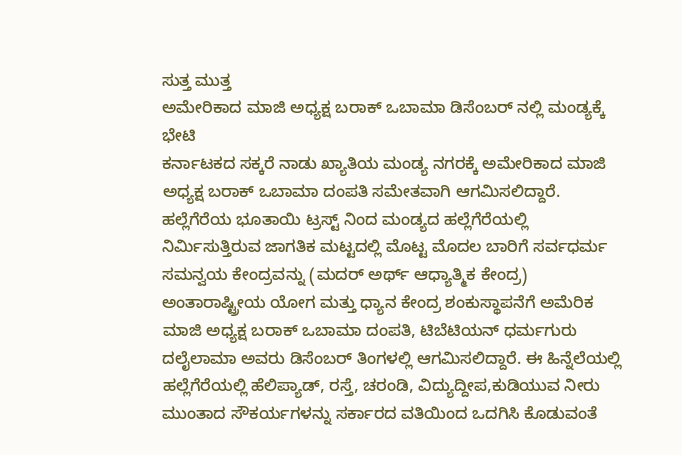ಸುತ್ತ ಮುತ್ತ
ಅಮೇರಿಕಾದ ಮಾಜಿ ಅಧ್ಯಕ್ಷ ಬರಾಕ್ ಒಬಾಮಾ ಡಿಸೆಂಬರ್ ನಲ್ಲಿ ಮಂಡ್ಯಕ್ಕೆ ಭೇಟಿ
ಕರ್ನಾಟಕದ ಸಕ್ಕರೆ ನಾಡು ಖ್ಯಾತಿಯ ಮಂಡ್ಯ ನಗರಕ್ಕೆ ಅಮೇರಿಕಾದ ಮಾಜಿ ಅಧ್ಯಕ್ಷ ಬರಾಕ್ ಒಬಾಮಾ ದಂಪತಿ ಸಮೇತವಾಗಿ ಆಗಮಿಸಲಿದ್ದಾರೆ. ಹಲ್ಲೆಗೆರೆಯ ಭೂತಾಯಿ ಟ್ರಸ್ಟ್ ನಿಂದ ಮಂಡ್ಯದ ಹಲ್ಲೆಗೆರೆಯಲ್ಲಿ ನಿರ್ಮಿಸುತ್ತಿರುವ ಜಾಗತಿಕ ಮಟ್ಟದಲ್ಲಿ ಮೊಟ್ಟ ಮೊದಲ ಬಾರಿಗೆ ಸರ್ವಧರ್ಮ ಸಮನ್ವಯ ಕೇಂದ್ರವನ್ನು (ಮದರ್ ಅರ್ಥ್ ಆಧ್ಯಾತ್ಮಿಕ ಕೇಂದ್ರ) ಅಂತಾರಾಷ್ಟ್ರೀಯ ಯೋಗ ಮತ್ತು ಧ್ಯಾನ ಕೇಂದ್ರ ಶಂಕುಸ್ಥಾಪನೆಗೆ ಅಮೆರಿಕ ಮಾಜಿ ಅಧ್ಯಕ್ಷ ಬರಾಕ್ ಒಬಾಮಾ ದಂಪತಿ, ಟಿಬೆಟಿಯನ್ ಧರ್ಮಗುರು ದಲೈಲಾಮಾ ಅವರು ಡಿಸೆಂಬರ್ ತಿಂಗಳಲ್ಲಿ ಆಗಮಿಸಲಿದ್ದಾರೆ. ಈ ಹಿನ್ನೆಲೆಯಲ್ಲಿ ಹಲ್ಲೆಗೆರೆಯಲ್ಲಿ ಹೆಲಿಪ್ಯಾಡ್, ರಸ್ತೆ, ಚರಂಡಿ, ವಿದ್ಯುದ್ದೀಪ,ಕುಡಿಯುವ ನೀರು ಮುಂತಾದ ಸೌಕರ್ಯಗಳನ್ನು ಸರ್ಕಾರದ ವತಿಯಿಂದ ಒದಗಿಸಿ ಕೊಡುವಂತೆ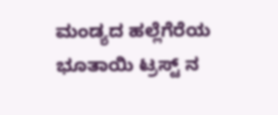ಮಂಡ್ಯದ ಹಲ್ಲೆಗೆರೆಯ ಭೂತಾಯಿ ಟ್ರಸ್ಟ್ ನ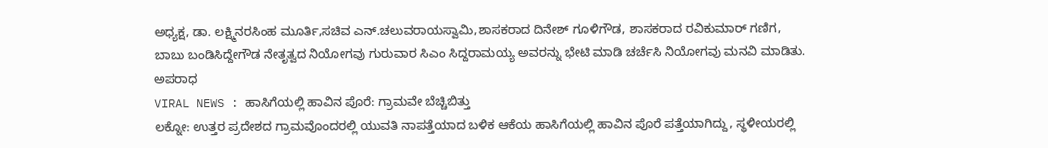ಅಧ್ಯಕ್ಷ, ಡಾ. ಲಕ್ಷ್ಮಿನರಸಿಂಹ ಮೂರ್ತಿ,ಸಚಿವ ಎನ್.ಚಲುವರಾಯಸ್ವಾಮಿ,ಶಾಸಕರಾದ ದಿನೇಶ್ ಗೂಳಿಗೌಡ, ಶಾಸಕರಾದ ರವಿಕುಮಾರ್ ಗಣಿಗ, ಬಾಬು ಬಂಡಿಸಿದ್ದೇಗೌಡ ನೇತೃತ್ವದ ನಿಯೋಗವು ಗುರುವಾರ ಸಿಎಂ ಸಿದ್ದರಾಮಯ್ಯ ಅವರನ್ನು ಭೇಟಿ ಮಾಡಿ ಚರ್ಚೆಸಿ ನಿಯೋಗವು ಮನವಿ ಮಾಡಿತು.
ಅಪರಾಧ
VIRAL NEWS : ಹಾಸಿಗೆಯಲ್ಲಿ ಹಾವಿನ ಪೊರೆ: ಗ್ರಾಮವೇ ಬೆಚ್ಚಿಬಿತ್ತು
ಲಕ್ನೋ: ಉತ್ತರ ಪ್ರದೇಶದ ಗ್ರಾಮವೊಂದರಲ್ಲಿ ಯುವತಿ ನಾಪತ್ತೆಯಾದ ಬಳಿಕ ಆಕೆಯ ಹಾಸಿಗೆಯಲ್ಲಿ ಹಾವಿನ ಪೊರೆ ಪತ್ತೆಯಾಗಿದ್ದು, ಸ್ಥಳೀಯರಲ್ಲಿ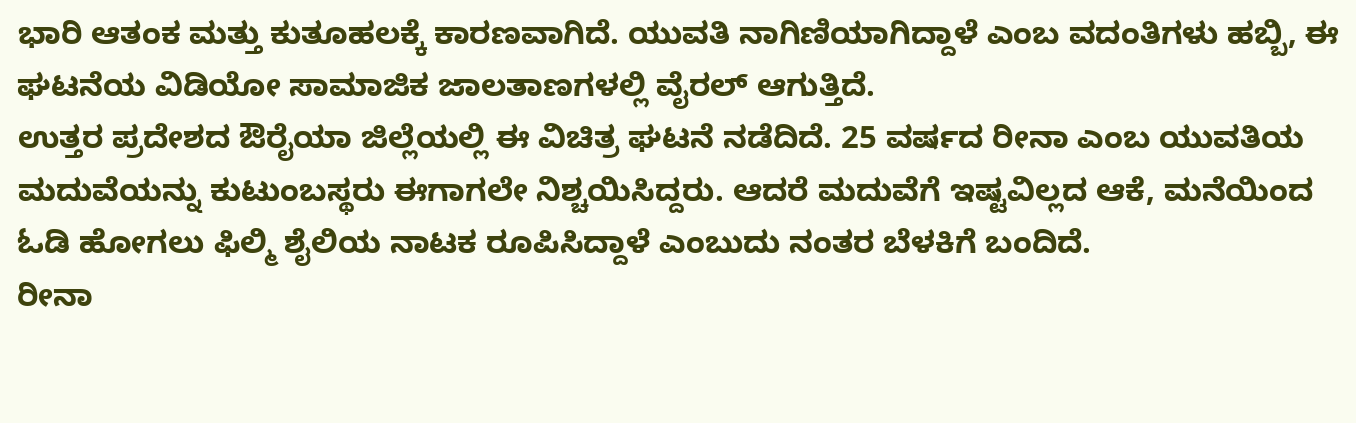ಭಾರಿ ಆತಂಕ ಮತ್ತು ಕುತೂಹಲಕ್ಕೆ ಕಾರಣವಾಗಿದೆ. ಯುವತಿ ನಾಗಿಣಿಯಾಗಿದ್ದಾಳೆ ಎಂಬ ವದಂತಿಗಳು ಹಬ್ಬಿ, ಈ ಘಟನೆಯ ವಿಡಿಯೋ ಸಾಮಾಜಿಕ ಜಾಲತಾಣಗಳಲ್ಲಿ ವೈರಲ್ ಆಗುತ್ತಿದೆ.
ಉತ್ತರ ಪ್ರದೇಶದ ಔರೈಯಾ ಜಿಲ್ಲೆಯಲ್ಲಿ ಈ ವಿಚಿತ್ರ ಘಟನೆ ನಡೆದಿದೆ. 25 ವರ್ಷದ ರೀನಾ ಎಂಬ ಯುವತಿಯ ಮದುವೆಯನ್ನು ಕುಟುಂಬಸ್ಥರು ಈಗಾಗಲೇ ನಿಶ್ಚಯಿಸಿದ್ದರು. ಆದರೆ ಮದುವೆಗೆ ಇಷ್ಟವಿಲ್ಲದ ಆಕೆ, ಮನೆಯಿಂದ ಓಡಿ ಹೋಗಲು ಫಿಲ್ಮಿ ಶೈಲಿಯ ನಾಟಕ ರೂಪಿಸಿದ್ದಾಳೆ ಎಂಬುದು ನಂತರ ಬೆಳಕಿಗೆ ಬಂದಿದೆ.
ರೀನಾ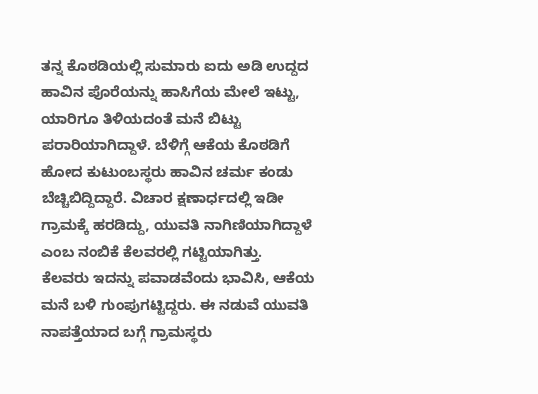ತನ್ನ ಕೊಠಡಿಯಲ್ಲಿ ಸುಮಾರು ಐದು ಅಡಿ ಉದ್ದದ ಹಾವಿನ ಪೊರೆಯನ್ನು ಹಾಸಿಗೆಯ ಮೇಲೆ ಇಟ್ಟು, ಯಾರಿಗೂ ತಿಳಿಯದಂತೆ ಮನೆ ಬಿಟ್ಟು ಪರಾರಿಯಾಗಿದ್ದಾಳೆ. ಬೆಳಿಗ್ಗೆ ಆಕೆಯ ಕೊಠಡಿಗೆ ಹೋದ ಕುಟುಂಬಸ್ಥರು ಹಾವಿನ ಚರ್ಮ ಕಂಡು ಬೆಚ್ಚಿಬಿದ್ದಿದ್ದಾರೆ. ವಿಚಾರ ಕ್ಷಣಾರ್ಧದಲ್ಲಿ ಇಡೀ ಗ್ರಾಮಕ್ಕೆ ಹರಡಿದ್ದು, ಯುವತಿ ನಾಗಿಣಿಯಾಗಿದ್ದಾಳೆ ಎಂಬ ನಂಬಿಕೆ ಕೆಲವರಲ್ಲಿ ಗಟ್ಟಿಯಾಗಿತ್ತು.
ಕೆಲವರು ಇದನ್ನು ಪವಾಡವೆಂದು ಭಾವಿಸಿ, ಆಕೆಯ ಮನೆ ಬಳಿ ಗುಂಪುಗಟ್ಟಿದ್ದರು. ಈ ನಡುವೆ ಯುವತಿ ನಾಪತ್ತೆಯಾದ ಬಗ್ಗೆ ಗ್ರಾಮಸ್ಥರು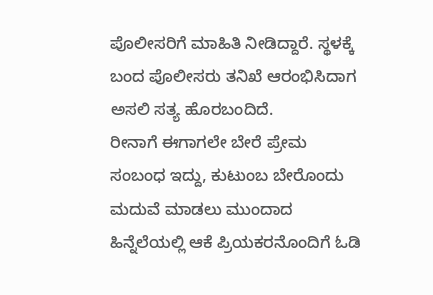ಪೊಲೀಸರಿಗೆ ಮಾಹಿತಿ ನೀಡಿದ್ದಾರೆ. ಸ್ಥಳಕ್ಕೆ ಬಂದ ಪೊಲೀಸರು ತನಿಖೆ ಆರಂಭಿಸಿದಾಗ ಅಸಲಿ ಸತ್ಯ ಹೊರಬಂದಿದೆ.
ರೀನಾಗೆ ಈಗಾಗಲೇ ಬೇರೆ ಪ್ರೇಮ ಸಂಬಂಧ ಇದ್ದು, ಕುಟುಂಬ ಬೇರೊಂದು ಮದುವೆ ಮಾಡಲು ಮುಂದಾದ ಹಿನ್ನೆಲೆಯಲ್ಲಿ ಆಕೆ ಪ್ರಿಯಕರನೊಂದಿಗೆ ಓಡಿ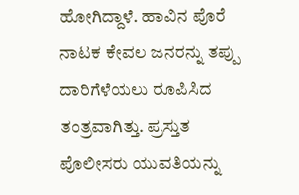ಹೋಗಿದ್ದಾಳೆ. ಹಾವಿನ ಪೊರೆ ನಾಟಕ ಕೇವಲ ಜನರನ್ನು ತಪ್ಪು ದಾರಿಗೆಳೆಯಲು ರೂಪಿಸಿದ ತಂತ್ರವಾಗಿತ್ತು. ಪ್ರಸ್ತುತ ಪೊಲೀಸರು ಯುವತಿಯನ್ನು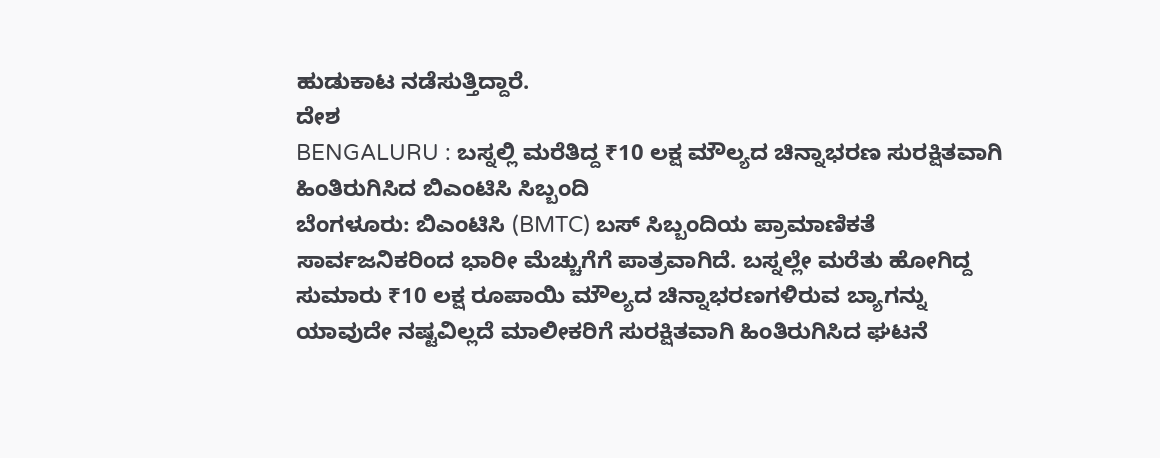ಹುಡುಕಾಟ ನಡೆಸುತ್ತಿದ್ದಾರೆ.
ದೇಶ
BENGALURU : ಬಸ್ನಲ್ಲಿ ಮರೆತಿದ್ದ ₹10 ಲಕ್ಷ ಮೌಲ್ಯದ ಚಿನ್ನಾಭರಣ ಸುರಕ್ಷಿತವಾಗಿ ಹಿಂತಿರುಗಿಸಿದ ಬಿಎಂಟಿಸಿ ಸಿಬ್ಬಂದಿ
ಬೆಂಗಳೂರು: ಬಿಎಂಟಿಸಿ (BMTC) ಬಸ್ ಸಿಬ್ಬಂದಿಯ ಪ್ರಾಮಾಣಿಕತೆ ಸಾರ್ವಜನಿಕರಿಂದ ಭಾರೀ ಮೆಚ್ಚುಗೆಗೆ ಪಾತ್ರವಾಗಿದೆ. ಬಸ್ನಲ್ಲೇ ಮರೆತು ಹೋಗಿದ್ದ ಸುಮಾರು ₹10 ಲಕ್ಷ ರೂಪಾಯಿ ಮೌಲ್ಯದ ಚಿನ್ನಾಭರಣಗಳಿರುವ ಬ್ಯಾಗನ್ನು ಯಾವುದೇ ನಷ್ಟವಿಲ್ಲದೆ ಮಾಲೀಕರಿಗೆ ಸುರಕ್ಷಿತವಾಗಿ ಹಿಂತಿರುಗಿಸಿದ ಘಟನೆ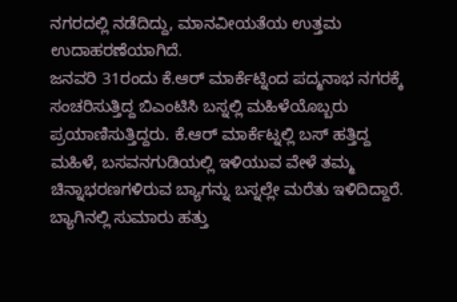ನಗರದಲ್ಲಿ ನಡೆದಿದ್ದು, ಮಾನವೀಯತೆಯ ಉತ್ತಮ ಉದಾಹರಣೆಯಾಗಿದೆ.
ಜನವರಿ 31ರಂದು ಕೆ.ಆರ್ ಮಾರ್ಕೆಟ್ನಿಂದ ಪದ್ಮನಾಭ ನಗರಕ್ಕೆ ಸಂಚರಿಸುತ್ತಿದ್ದ ಬಿಎಂಟಿಸಿ ಬಸ್ನಲ್ಲಿ ಮಹಿಳೆಯೊಬ್ಬರು ಪ್ರಯಾಣಿಸುತ್ತಿದ್ದರು. ಕೆ.ಆರ್ ಮಾರ್ಕೆಟ್ನಲ್ಲಿ ಬಸ್ ಹತ್ತಿದ್ದ ಮಹಿಳೆ, ಬಸವನಗುಡಿಯಲ್ಲಿ ಇಳಿಯುವ ವೇಳೆ ತಮ್ಮ ಚಿನ್ನಾಭರಣಗಳಿರುವ ಬ್ಯಾಗನ್ನು ಬಸ್ನಲ್ಲೇ ಮರೆತು ಇಳಿದಿದ್ದಾರೆ. ಬ್ಯಾಗಿನಲ್ಲಿ ಸುಮಾರು ಹತ್ತು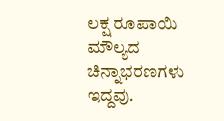ಲಕ್ಷ ರೂಪಾಯಿ ಮೌಲ್ಯದ ಚಿನ್ನಾಭರಣಗಳು ಇದ್ದವು.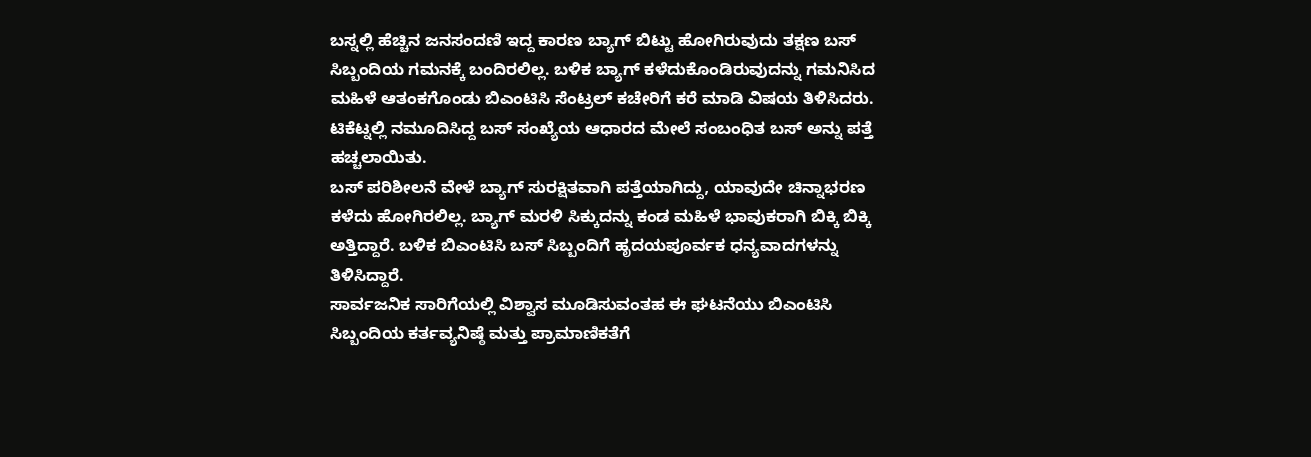ಬಸ್ನಲ್ಲಿ ಹೆಚ್ಚಿನ ಜನಸಂದಣಿ ಇದ್ದ ಕಾರಣ ಬ್ಯಾಗ್ ಬಿಟ್ಟು ಹೋಗಿರುವುದು ತಕ್ಷಣ ಬಸ್ ಸಿಬ್ಬಂದಿಯ ಗಮನಕ್ಕೆ ಬಂದಿರಲಿಲ್ಲ. ಬಳಿಕ ಬ್ಯಾಗ್ ಕಳೆದುಕೊಂಡಿರುವುದನ್ನು ಗಮನಿಸಿದ ಮಹಿಳೆ ಆತಂಕಗೊಂಡು ಬಿಎಂಟಿಸಿ ಸೆಂಟ್ರಲ್ ಕಚೇರಿಗೆ ಕರೆ ಮಾಡಿ ವಿಷಯ ತಿಳಿಸಿದರು. ಟಿಕೆಟ್ನಲ್ಲಿ ನಮೂದಿಸಿದ್ದ ಬಸ್ ಸಂಖ್ಯೆಯ ಆಧಾರದ ಮೇಲೆ ಸಂಬಂಧಿತ ಬಸ್ ಅನ್ನು ಪತ್ತೆ ಹಚ್ಚಲಾಯಿತು.
ಬಸ್ ಪರಿಶೀಲನೆ ವೇಳೆ ಬ್ಯಾಗ್ ಸುರಕ್ಷಿತವಾಗಿ ಪತ್ತೆಯಾಗಿದ್ದು, ಯಾವುದೇ ಚಿನ್ನಾಭರಣ ಕಳೆದು ಹೋಗಿರಲಿಲ್ಲ. ಬ್ಯಾಗ್ ಮರಳಿ ಸಿಕ್ಕುದನ್ನು ಕಂಡ ಮಹಿಳೆ ಭಾವುಕರಾಗಿ ಬಿಕ್ಕಿ ಬಿಕ್ಕಿ ಅತ್ತಿದ್ದಾರೆ. ಬಳಿಕ ಬಿಎಂಟಿಸಿ ಬಸ್ ಸಿಬ್ಬಂದಿಗೆ ಹೃದಯಪೂರ್ವಕ ಧನ್ಯವಾದಗಳನ್ನು ತಿಳಿಸಿದ್ದಾರೆ.
ಸಾರ್ವಜನಿಕ ಸಾರಿಗೆಯಲ್ಲಿ ವಿಶ್ವಾಸ ಮೂಡಿಸುವಂತಹ ಈ ಘಟನೆಯು ಬಿಎಂಟಿಸಿ ಸಿಬ್ಬಂದಿಯ ಕರ್ತವ್ಯನಿಷ್ಠೆ ಮತ್ತು ಪ್ರಾಮಾಣಿಕತೆಗೆ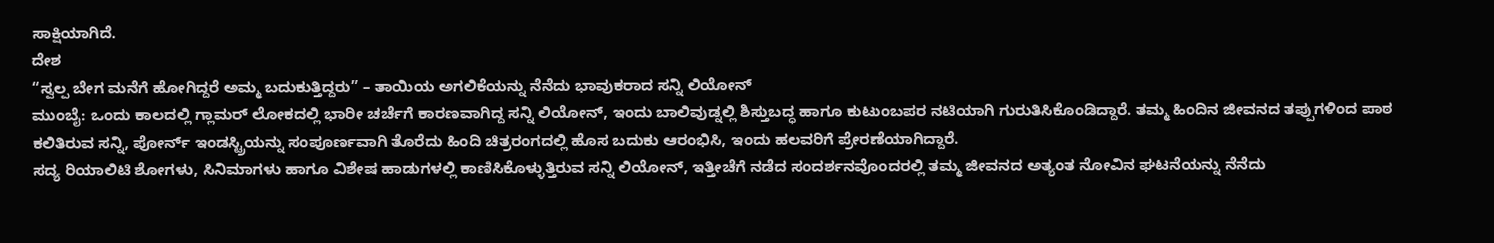ಸಾಕ್ಷಿಯಾಗಿದೆ.
ದೇಶ
“ಸ್ವಲ್ಪ ಬೇಗ ಮನೆಗೆ ಹೋಗಿದ್ದರೆ ಅಮ್ಮ ಬದುಕುತ್ತಿದ್ದರು” – ತಾಯಿಯ ಅಗಲಿಕೆಯನ್ನು ನೆನೆದು ಭಾವುಕರಾದ ಸನ್ನಿ ಲಿಯೋನ್
ಮುಂಬೈ: ಒಂದು ಕಾಲದಲ್ಲಿ ಗ್ಲಾಮರ್ ಲೋಕದಲ್ಲಿ ಭಾರೀ ಚರ್ಚೆಗೆ ಕಾರಣವಾಗಿದ್ದ ಸನ್ನಿ ಲಿಯೋನ್, ಇಂದು ಬಾಲಿವುಡ್ನಲ್ಲಿ ಶಿಸ್ತುಬದ್ಧ ಹಾಗೂ ಕುಟುಂಬಪರ ನಟಿಯಾಗಿ ಗುರುತಿಸಿಕೊಂಡಿದ್ದಾರೆ. ತಮ್ಮ ಹಿಂದಿನ ಜೀವನದ ತಪ್ಪುಗಳಿಂದ ಪಾಠ ಕಲಿತಿರುವ ಸನ್ನಿ, ಪೋರ್ನ್ ಇಂಡಸ್ಟ್ರಿಯನ್ನು ಸಂಪೂರ್ಣವಾಗಿ ತೊರೆದು ಹಿಂದಿ ಚಿತ್ರರಂಗದಲ್ಲಿ ಹೊಸ ಬದುಕು ಆರಂಭಿಸಿ, ಇಂದು ಹಲವರಿಗೆ ಪ್ರೇರಣೆಯಾಗಿದ್ದಾರೆ.
ಸದ್ಯ ರಿಯಾಲಿಟಿ ಶೋಗಳು, ಸಿನಿಮಾಗಳು ಹಾಗೂ ವಿಶೇಷ ಹಾಡುಗಳಲ್ಲಿ ಕಾಣಿಸಿಕೊಳ್ಳುತ್ತಿರುವ ಸನ್ನಿ ಲಿಯೋನ್, ಇತ್ತೀಚೆಗೆ ನಡೆದ ಸಂದರ್ಶನವೊಂದರಲ್ಲಿ ತಮ್ಮ ಜೀವನದ ಅತ್ಯಂತ ನೋವಿನ ಘಟನೆಯನ್ನು ನೆನೆದು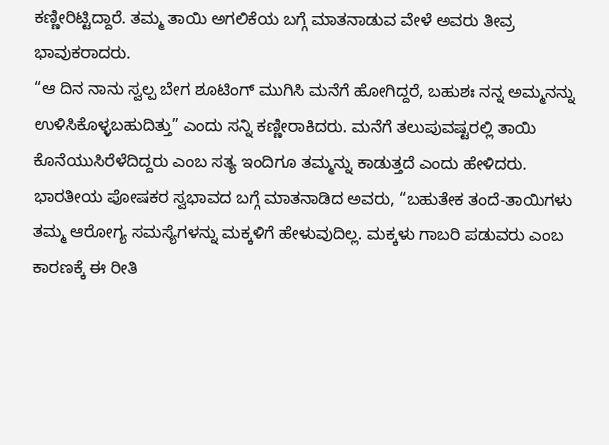ಕಣ್ಣೀರಿಟ್ಟಿದ್ದಾರೆ. ತಮ್ಮ ತಾಯಿ ಅಗಲಿಕೆಯ ಬಗ್ಗೆ ಮಾತನಾಡುವ ವೇಳೆ ಅವರು ತೀವ್ರ ಭಾವುಕರಾದರು.
“ಆ ದಿನ ನಾನು ಸ್ವಲ್ಪ ಬೇಗ ಶೂಟಿಂಗ್ ಮುಗಿಸಿ ಮನೆಗೆ ಹೋಗಿದ್ದರೆ, ಬಹುಶಃ ನನ್ನ ಅಮ್ಮನನ್ನು ಉಳಿಸಿಕೊಳ್ಳಬಹುದಿತ್ತು” ಎಂದು ಸನ್ನಿ ಕಣ್ಣೀರಾಕಿದರು. ಮನೆಗೆ ತಲುಪುವಷ್ಟರಲ್ಲಿ ತಾಯಿ ಕೊನೆಯುಸಿರೆಳೆದಿದ್ದರು ಎಂಬ ಸತ್ಯ ಇಂದಿಗೂ ತಮ್ಮನ್ನು ಕಾಡುತ್ತದೆ ಎಂದು ಹೇಳಿದರು.
ಭಾರತೀಯ ಪೋಷಕರ ಸ್ವಭಾವದ ಬಗ್ಗೆ ಮಾತನಾಡಿದ ಅವರು, “ಬಹುತೇಕ ತಂದೆ-ತಾಯಿಗಳು ತಮ್ಮ ಆರೋಗ್ಯ ಸಮಸ್ಯೆಗಳನ್ನು ಮಕ್ಕಳಿಗೆ ಹೇಳುವುದಿಲ್ಲ. ಮಕ್ಕಳು ಗಾಬರಿ ಪಡುವರು ಎಂಬ ಕಾರಣಕ್ಕೆ ಈ ರೀತಿ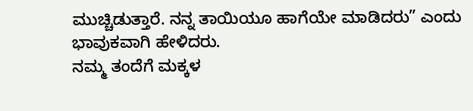ಮುಚ್ಚಿಡುತ್ತಾರೆ. ನನ್ನ ತಾಯಿಯೂ ಹಾಗೆಯೇ ಮಾಡಿದರು” ಎಂದು ಭಾವುಕವಾಗಿ ಹೇಳಿದರು.
ನಮ್ಮ ತಂದೆಗೆ ಮಕ್ಕಳ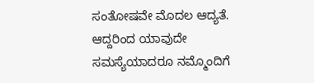ಸಂತೋಷವೇ ಮೊದಲ ಆದ್ಯತೆ. ಆದ್ದರಿಂದ ಯಾವುದೇ ಸಮಸ್ಯೆಯಾದರೂ ನಮ್ಮೊಂದಿಗೆ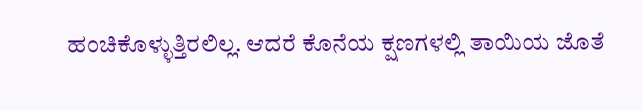ಹಂಚಿಕೊಳ್ಳುತ್ತಿರಲಿಲ್ಲ. ಆದರೆ ಕೊನೆಯ ಕ್ಷಣಗಳಲ್ಲಿ ತಾಯಿಯ ಜೊತೆ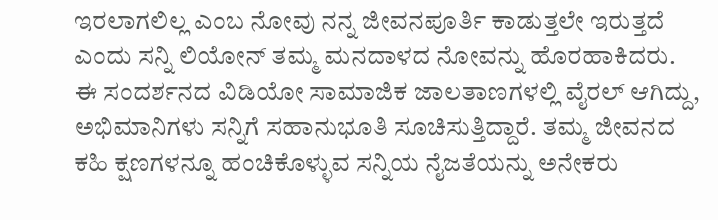ಇರಲಾಗಲಿಲ್ಲ ಎಂಬ ನೋವು ನನ್ನ ಜೀವನಪೂರ್ತಿ ಕಾಡುತ್ತಲೇ ಇರುತ್ತದೆ ಎಂದು ಸನ್ನಿ ಲಿಯೋನ್ ತಮ್ಮ ಮನದಾಳದ ನೋವನ್ನು ಹೊರಹಾಕಿದರು.
ಈ ಸಂದರ್ಶನದ ವಿಡಿಯೋ ಸಾಮಾಜಿಕ ಜಾಲತಾಣಗಳಲ್ಲಿ ವೈರಲ್ ಆಗಿದ್ದು, ಅಭಿಮಾನಿಗಳು ಸನ್ನಿಗೆ ಸಹಾನುಭೂತಿ ಸೂಚಿಸುತ್ತಿದ್ದಾರೆ. ತಮ್ಮ ಜೀವನದ ಕಹಿ ಕ್ಷಣಗಳನ್ನೂ ಹಂಚಿಕೊಳ್ಳುವ ಸನ್ನಿಯ ನೈಜತೆಯನ್ನು ಅನೇಕರು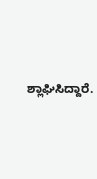ಶ್ಲಾಘಿಸಿದ್ದಾರೆ.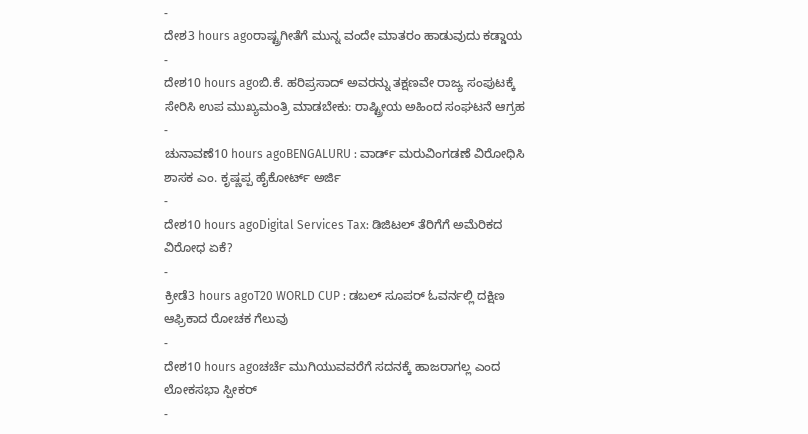-
ದೇಶ3 hours agoರಾಷ್ಟ್ರಗೀತೆಗೆ ಮುನ್ನ ವಂದೇ ಮಾತರಂ ಹಾಡುವುದು ಕಡ್ಡಾಯ
-
ದೇಶ10 hours agoಬಿ.ಕೆ. ಹರಿಪ್ರಸಾದ್ ಅವರನ್ನು ತಕ್ಷಣವೇ ರಾಜ್ಯ ಸಂಪುಟಕ್ಕೆ ಸೇರಿಸಿ ಉಪ ಮುಖ್ಯಮಂತ್ರಿ ಮಾಡಬೇಕು: ರಾಷ್ಟ್ರೀಯ ಅಹಿಂದ ಸಂಘಟನೆ ಆಗ್ರಹ
-
ಚುನಾವಣೆ10 hours agoBENGALURU : ವಾರ್ಡ್ ಮರುವಿಂಗಡಣೆ ವಿರೋಧಿಸಿ ಶಾಸಕ ಎಂ. ಕೃಷ್ಣಪ್ಪ ಹೈಕೋರ್ಟ್ ಅರ್ಜಿ
-
ದೇಶ10 hours agoDigital Services Tax: ಡಿಜಿಟಲ್ ತೆರಿಗೆಗೆ ಅಮೆರಿಕದ ವಿರೋಧ ಏಕೆ?
-
ಕ್ರೀಡೆ3 hours agoT20 WORLD CUP : ಡಬಲ್ ಸೂಪರ್ ಓವರ್ನಲ್ಲಿ ದಕ್ಷಿಣ ಆಫ್ರಿಕಾದ ರೋಚಕ ಗೆಲುವು
-
ದೇಶ10 hours agoಚರ್ಚೆ ಮುಗಿಯುವವರೆಗೆ ಸದನಕ್ಕೆ ಹಾಜರಾಗಲ್ಲ ಎಂದ ಲೋಕಸಭಾ ಸ್ಪೀಕರ್
-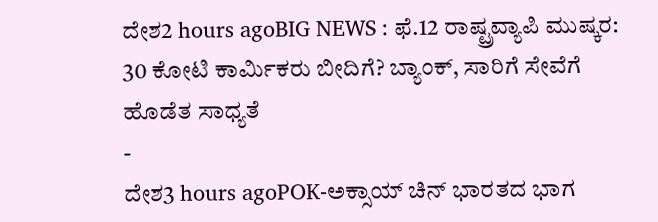ದೇಶ2 hours agoBIG NEWS : ಫೆ.12 ರಾಷ್ಟ್ರವ್ಯಾಪಿ ಮುಷ್ಕರ: 30 ಕೋಟಿ ಕಾರ್ಮಿಕರು ಬೀದಿಗೆ? ಬ್ಯಾಂಕ್, ಸಾರಿಗೆ ಸೇವೆಗೆ ಹೊಡೆತ ಸಾಧ್ಯತೆ
-
ದೇಶ3 hours agoPOK-ಅಕ್ಸಾಯ್ ಚಿನ್ ಭಾರತದ ಭಾಗ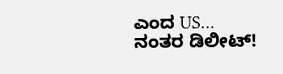ಎಂದ US… ನಂತರ ಡಿಲೀಟ್!